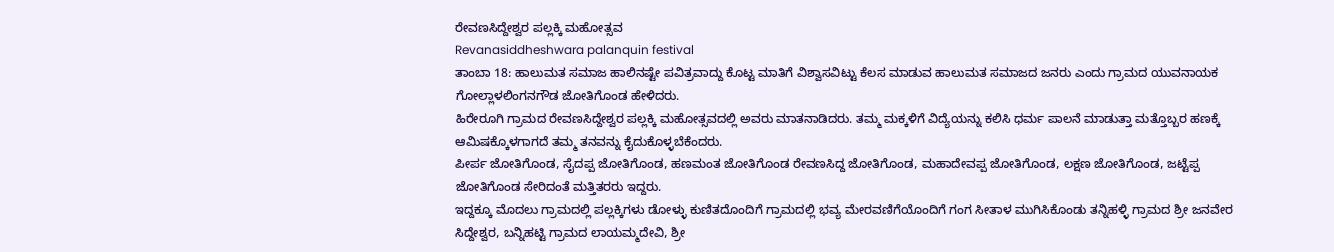ರೇವಣಸಿದ್ದೇಶ್ವರ ಪಲ್ಲಕ್ಕಿ ಮಹೋತ್ಸವ
Revanasiddheshwara palanquin festival
ತಾಂಬಾ 18: ಹಾಲುಮತ ಸಮಾಜ ಹಾಲಿನಷ್ಟೇ ಪವಿತ್ರವಾದ್ದು ಕೊಟ್ಟ ಮಾತಿಗೆ ವಿಶ್ವಾಸವಿಟ್ಟು ಕೆಲಸ ಮಾಡುವ ಹಾಲುಮತ ಸಮಾಜದ ಜನರು ಎಂದು ಗ್ರಾಮದ ಯುವನಾಯಕ ಗೋಲ್ಲಾಳಲಿಂಗನಗೌಡ ಜೋತಿಗೊಂಡ ಹೇಳಿದರು.
ಹಿರೇರೂಗಿ ಗ್ರಾಮದ ರೇವಣಸಿದ್ದೇಶ್ವರ ಪಲ್ಲಕ್ಕಿ ಮಹೋತ್ಸವದಲ್ಲಿ ಅವರು ಮಾತನಾಡಿದರು. ತಮ್ಮ ಮಕ್ಕಳಿಗೆ ವಿದ್ಯೆಯನ್ನು ಕಲಿಸಿ ಧರ್ಮ ಪಾಲನೆ ಮಾಡುತ್ತಾ ಮತ್ತೊಬ್ಬರ ಹಣಕ್ಕೆ ಆಮಿಷಕ್ಕೊಳಗಾಗದೆ ತಮ್ಮ ತನವನ್ನು ಕೈದುಕೊಳ್ಳಬೆಕೆಂದರು.
ಪೀರ್ಪ ಜೋತಿಗೊಂಡ, ಸೈದಪ್ಪ ಜೋತಿಗೊಂಡ, ಹಣಮಂತ ಜೋತಿಗೊಂಡ ರೇವಣಸಿದ್ದ ಜೋತಿಗೊಂಡ, ಮಹಾದೇವಪ್ಪ ಜೋತಿಗೊಂಡ, ಲಕ್ಷಣ ಜೋತಿಗೊಂಡ, ಜಟ್ಟೆಪ್ಪ ಜೋತಿಗೊಂಡ ಸೇರಿದಂತೆ ಮತ್ತಿತರರು ಇದ್ದರು.
ಇದ್ದಕ್ಕೂ ಮೊದಲು ಗ್ರಾಮದಲ್ಲಿ ಪಲ್ಲಕ್ಕಿಗಳು ಡೋಳ್ಳು ಕುಣಿತದೊಂದಿಗೆ ಗ್ರಾಮದಲ್ಲಿ ಭವ್ಯ ಮೇರವಣಿಗೆಯೊಂದಿಗೆ ಗಂಗ ಸೀತಾಳ ಮುಗಿಸಿಕೊಂಡು ತನ್ನಿಹಳ್ಳಿ ಗ್ರಾಮದ ಶ್ರೀ ಜನವೇರ ಸಿದ್ದೇಶ್ವರ, ಬನ್ನಿಹಟ್ಟಿ ಗ್ರಾಮದ ಲಾಯಮ್ಮದೇವಿ, ಶ್ರೀ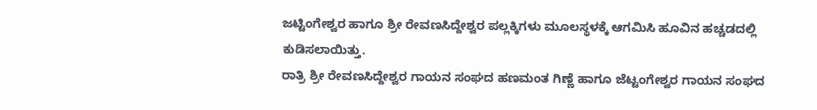ಜಟ್ಟಿಂಗೇಶ್ವರ ಹಾಗೂ ಶ್ರೀ ರೇವಣಸಿದ್ದೇಶ್ವರ ಪಲ್ಲಕ್ಕಿಗಳು ಮೂಲಸ್ಥಳಕ್ಕೆ ಆಗಮಿಸಿ ಹೂವಿನ ಹಚ್ಚಡದಲ್ಲಿ ಕುಡಿಸಲಾಯಿತ್ತು.
ರಾತ್ರಿ ಶ್ರೀ ರೇವಣಸಿದ್ದೇಶ್ವರ ಗಾಯನ ಸಂಘದ ಹಣಮಂತ ಗಿಣ್ಣೆ ಹಾಗೂ ಜೆಟ್ಟಂಗೇಶ್ವರ ಗಾಯನ ಸಂಘದ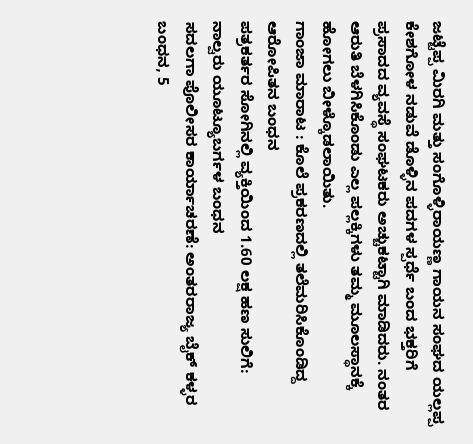ಜಟ್ಟೆಪ್ಪ ಮಿರಗಿ ಮತ್ತು ಸಂಗೊಳ್ಳಿರಾಯಣ್ಣ ಗಾಯನ ಸಂಘದ ಯಲ್ಲಪ್ಪ ಕೇಶಗೋಳ ನಡುವೆ ಡೊಳ್ಳಿನ ಪದಗಳ ಸ್ಪರ್ಧೆ ಬಂದ ಭಕ್ತರಿಗೆ ಪ್ರಸಾದದ ವ್ಯವಸ್ಥೆ ಸಂಘಟಕರು ಅಚ್ಚುಕಟ್ಟಾಗಿ ಮಾಡಿದರು. ನಂತರ ಆರುತಿ ಬೆಳಗಿಸಿಕೊಂಡು ಎಲ್ಲ ಪಲ್ಲಕ್ಕಿಗಳು ತಮ್ಮ ಮೂಲಸ್ಥಾನಕ್ಕೆ ಹೋಗಲು ಬೀಳ್ಕೊಡಲಾಯಿತು.
ಗಾಂಜಾ ಮಾರಾಟ : ಕೊಲೆ ಪ್ರಕರಣದಲ್ಲಿ ತಲೆಮರಿಸಿಕೊಂಡಿದ್ದ ಆರೋಪಿತನ ಬಂಧನ
ಪತ್ರಕರ್ತರ ಸೋಗಿನಲ್ಲಿ ವ್ಯಕ್ತಿಯಿಂದ 1.60 ಲಕ್ಷ ಹಣ ಸುಲಿಗೆ: ನಾಲ್ವರು ಯೂಟ್ಯೂಬರ್ಗಳ ಬಂಧನ
ಸದಲಗಾ ಪೊಲೀಸರ ಕಾರ್ಯಾಚರಣೆ: ಅಂತರರಾಜ್ಯ ಬೈಕ್ ಕಳ್ಳರ ಬಂಧನ, 5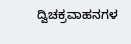ದ್ವಿಚಕ್ರವಾಹನಗಳ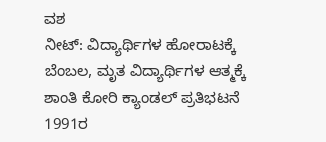ವಶ
ನೀಟ್: ವಿದ್ಯಾರ್ಥಿಗಳ ಹೋರಾಟಕ್ಕೆ ಬೆಂಬಲ, ಮೃತ ವಿದ್ಯಾರ್ಥಿಗಳ ಆತ್ಮಕ್ಕೆ ಶಾಂತಿ ಕೋರಿ ಕ್ಯಾಂಡಲ್ ಪ್ರತಿಭಟನೆ
1991ರ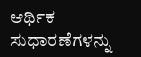ಆರ್ಥಿಕ ಸುಧಾರಣೆಗಳನ್ನು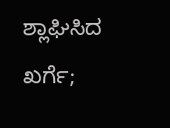ಶ್ಲಾಘಿಸಿದ ಖರ್ಗೆ;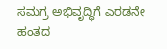ಸಮಗ್ರ ಅಭಿವೃದ್ಧಿಗೆ ಎರಡನೇ ಹಂತದ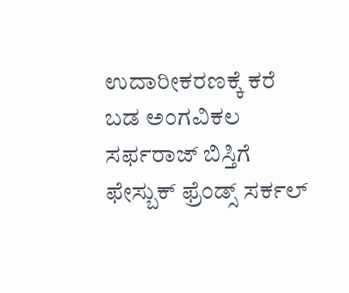ಉದಾರೀಕರಣಕ್ಕೆ ಕರೆ
ಬಡ ಅಂಗವಿಕಲ ಸರ್ಫರಾಜ್ ಬಿಸ್ತಿಗೆ ಫೇಸ್ಬುಕ್ ಫ್ರೆಂಡ್ಸ್ ಸರ್ಕಲ್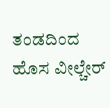ತಂಡದಿಂದ ಹೊಸ ವೀಲ್ಚೇರ್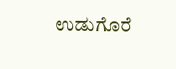ಉಡುಗೊರೆ